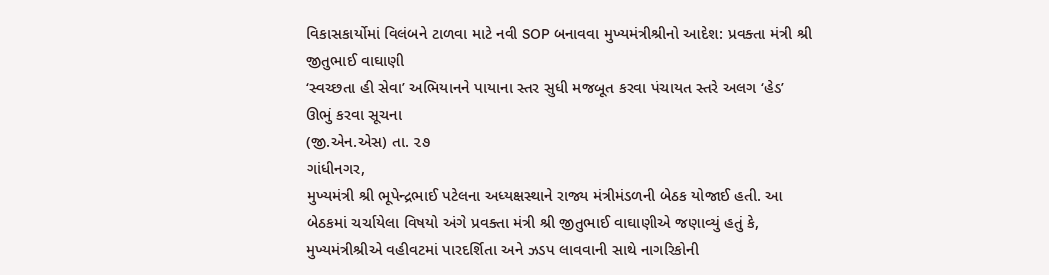વિકાસકાર્યોમાં વિલંબને ટાળવા માટે નવી SOP બનાવવા મુખ્યમંત્રીશ્રીનો આદેશ: પ્રવક્તા મંત્રી શ્રી જીતુભાઈ વાઘાણી
‘સ્વચ્છતા હી સેવા’ અભિયાનને પાયાના સ્તર સુધી મજબૂત કરવા પંચાયત સ્તરે અલગ ‘હેડ’ ઊભું કરવા સૂચના
(જી.એન.એસ) તા. ૨૭
ગાંધીનગર,
મુખ્યમંત્રી શ્રી ભૂપેન્દ્રભાઈ પટેલના અધ્યક્ષસ્થાને રાજ્ય મંત્રીમંડળની બેઠક યોજાઈ હતી. આ બેઠકમાં ચર્ચાયેલા વિષયો અંગે પ્રવક્તા મંત્રી શ્રી જીતુભાઈ વાઘાણીએ જણાવ્યું હતું કે, મુખ્યમંત્રીશ્રીએ વહીવટમાં પારદર્શિતા અને ઝડપ લાવવાની સાથે નાગરિકોની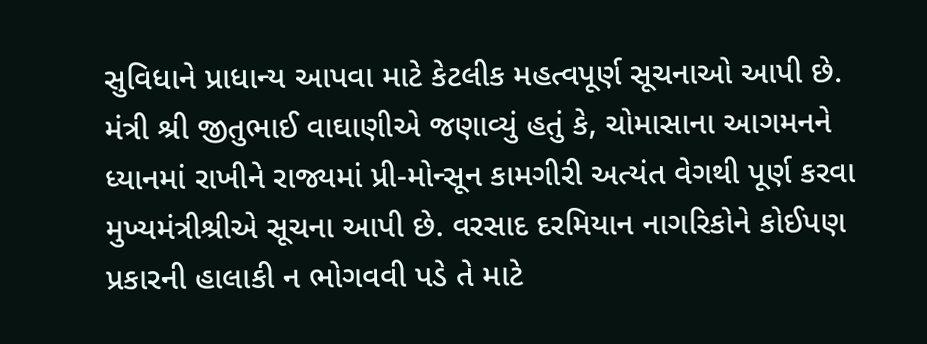સુવિધાને પ્રાધાન્ય આપવા માટે કેટલીક મહત્વપૂર્ણ સૂચનાઓ આપી છે.
મંત્રી શ્રી જીતુભાઈ વાઘાણીએ જણાવ્યું હતું કે, ચોમાસાના આગમનને ધ્યાનમાં રાખીને રાજ્યમાં પ્રી-મોન્સૂન કામગીરી અત્યંત વેગથી પૂર્ણ કરવા મુખ્યમંત્રીશ્રીએ સૂચના આપી છે. વરસાદ દરમિયાન નાગરિકોને કોઈપણ પ્રકારની હાલાકી ન ભોગવવી પડે તે માટે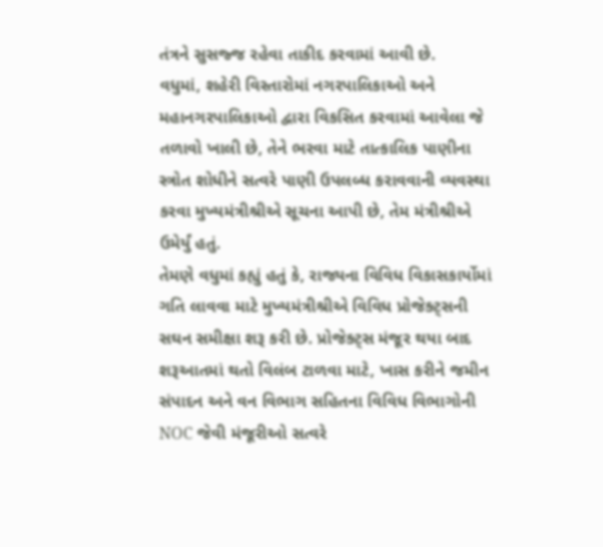તંત્રને સુસજ્જ રહેવા તાકીદ કરવામાં આવી છે.
વધુમાં, શહેરી વિસ્તારોમાં નગરપાલિકાઓ અને મહાનગરપાલિકાઓ દ્વારા વિકસિત કરવામાં આવેલા જે તળાવો ખાલી છે, તેને ભરવા માટે તાત્કાલિક પાણીના સ્ત્રોત શોધીને સત્વરે પાણી ઉપલબ્ધ કરાવવાની વ્યવસ્થા કરવા મુખ્યમંત્રીશ્રીએ સૂચના આપી છે, તેમ મંત્રીશ્રીએ ઉમેર્યું હતું.
તેમણે વધુમાં કહ્યું હતું કે, રાજ્યના વિવિધ વિકાસકાર્યોમાં ગતિ લાવવા માટે મુખ્યમંત્રીશ્રીએ વિવિધ પ્રોજેક્ટ્સની સઘન સમીક્ષા શરૂ કરી છે. પ્રોજેક્ટ્સ મંજૂર થયા બાદ શરૂઆતમાં થતો વિલંબ ટાળવા માટે, ખાસ કરીને જમીન સંપાદન અને વન વિભાગ સહિતના વિવિધ વિભાગોની NOC જેવી મંજૂરીઓ સત્વરે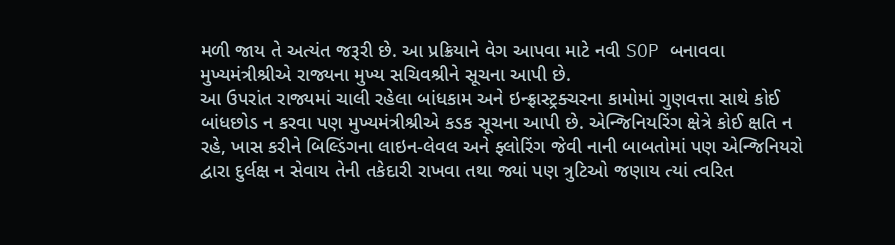મળી જાય તે અત્યંત જરૂરી છે. આ પ્રક્રિયાને વેગ આપવા માટે નવી SOP બનાવવા મુખ્યમંત્રીશ્રીએ રાજ્યના મુખ્ય સચિવશ્રીને સૂચના આપી છે.
આ ઉપરાંત રાજ્યમાં ચાલી રહેલા બાંધકામ અને ઇન્ફ્રાસ્ટ્રક્ચરના કામોમાં ગુણવત્તા સાથે કોઈ બાંધછોડ ન કરવા પણ મુખ્યમંત્રીશ્રીએ કડક સૂચના આપી છે. એન્જિનિયરિંગ ક્ષેત્રે કોઈ ક્ષતિ ન રહે, ખાસ કરીને બિલ્ડિંગના લાઇન-લેવલ અને ફ્લોરિંગ જેવી નાની બાબતોમાં પણ એન્જિનિયરો દ્વારા દુર્લક્ષ ન સેવાય તેની તકેદારી રાખવા તથા જ્યાં પણ ત્રુટિઓ જણાય ત્યાં ત્વરિત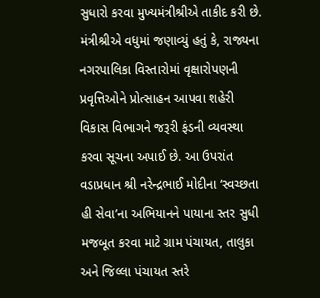સુધારો કરવા મુખ્યમંત્રીશ્રીએ તાકીદ કરી છે.
મંત્રીશ્રીએ વધુમાં જણાવ્યું હતું કે, રાજ્યના નગરપાલિકા વિસ્તારોમાં વૃક્ષારોપણની પ્રવૃત્તિઓને પ્રોત્સાહન આપવા શહેરી વિકાસ વિભાગને જરૂરી ફંડની વ્યવસ્થા કરવા સૂચના અપાઈ છે. આ ઉપરાંત વડાપ્રધાન શ્રી નરેન્દ્રભાઈ મોદીના ‘સ્વચ્છતા હી સેવા’ના અભિયાનને પાયાના સ્તર સુધી મજબૂત કરવા માટે ગ્રામ પંચાયત, તાલુકા અને જિલ્લા પંચાયત સ્તરે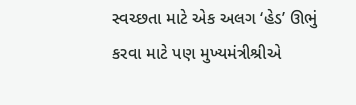સ્વચ્છતા માટે એક અલગ ‘હેડ’ ઊભું કરવા માટે પણ મુખ્યમંત્રીશ્રીએ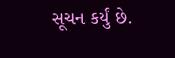સૂચન કર્યું છે.